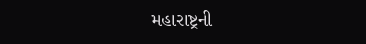મહારાષ્ટ્રની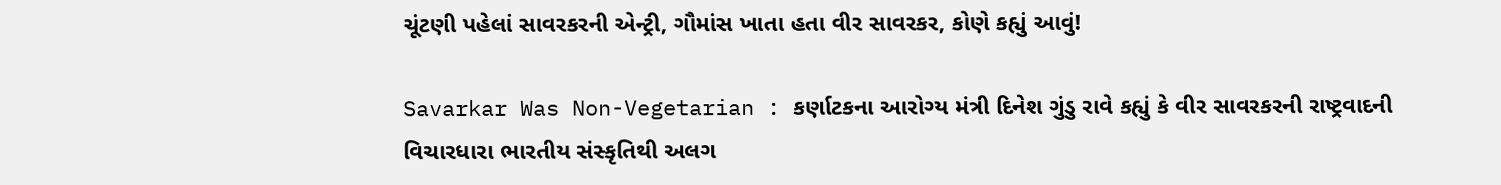ચૂંટણી પહેલાં સાવરકરની એન્ટ્રી, ગૌમાંસ ખાતા હતા વીર સાવરકર, કોણે કહ્યું આવું!

Savarkar Was Non-Vegetarian : કર્ણાટકના આરોગ્ય મંત્રી દિનેશ ગુંડુ રાવે કહ્યું કે વીર સાવરકરની રાષ્ટ્રવાદની વિચારધારા ભારતીય સંસ્કૃતિથી અલગ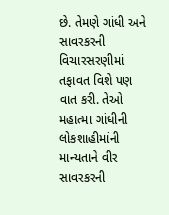છે. તેમણે ગાંધી અને સાવરકરની વિચારસરણીમાં તફાવત વિશે પણ વાત કરી. તેઓ મહાત્મા ગાંધીની લોકશાહીમાંની માન્યતાને વીર સાવરકરની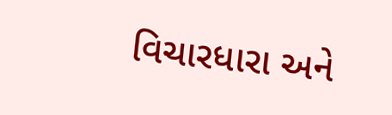વિચારધારા અને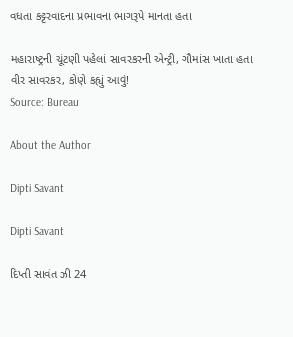વધતા કટ્ટરવાદના પ્રભાવના ભાગરૂપે માનતા હતા

મહારાષ્ટ્રની ચૂંટણી પહેલાં સાવરકરની એન્ટ્રી, ગૌમાંસ ખાતા હતા વીર સાવરકર, કોણે કહ્યું આવું!
Source: Bureau

About the Author

Dipti Savant

Dipti Savant

દિપ્તી સાવંત ઝી 24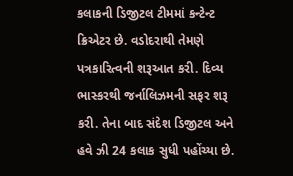કલાકની ડિજીટલ ટીમમાં કન્ટેન્ટ ક્રિએટર છે. વડોદરાથી તેમણે પત્રકારિત્વની શરૂઆત કરી. દિવ્ય ભાસ્કરથી જર્નાલિઝમની સફર શરૂ કરી. તેના બાદ સંદેશ ડિજીટલ અને હવે ઝી 24 કલાક સુધી પહોંચ્યા છે.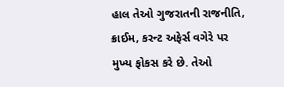હાલ તેઓ ગુજરાતની રાજનીતિ, ક્રાઈમ, કરન્ટ અફેર્સ વગેરે પર મુખ્ય ફોકસ કરે છે. તેઓ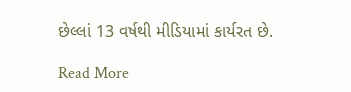છેલ્લાં 13 વર્ષથી મીડિયામાં કાર્યરત છે.

Read More